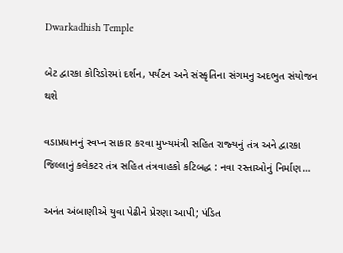Dwarkadhish Temple

બેટ દ્વારકા કોરિડોરમાં દર્શન, પર્યટન અને સંસ્‍કૃતિના સંગમનુ અદભુત સંયોજન થશે

વડાપ્રધાનનું સ્‍વપ્ન સાકાર કરવા મુખ્‍યમંત્રી સહિત રાજ્‍યનું તંત્ર અને દ્વારકા જિલ્લાનું કલેકટર તંત્ર સહિત તંત્રવાહકો કટિબદ્ધ : નવા રસ્‍તાઓનું નિર્માણ…

અનંત અંબાણીએ યુવા પેઢીને પ્રેરણા આપી; પંડિત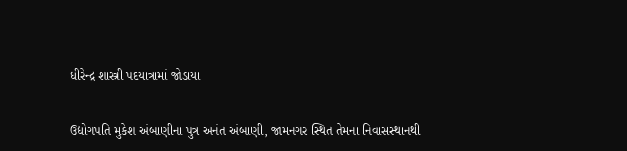ધીરેન્દ્ર શાસ્ત્રી પદયાત્રામાં જોડાયા

ઉદ્યોગપતિ મુકેશ અંબાણીના પુત્ર અનંત અંબાણી, જામનગર સ્થિત તેમના નિવાસસ્થાનથી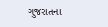ગુજરાતના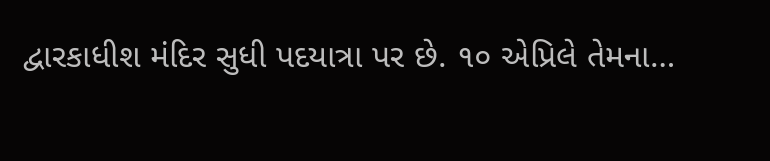દ્વારકાધીશ મંદિર સુધી પદયાત્રા પર છે. ૧૦ એપ્રિલે તેમના…